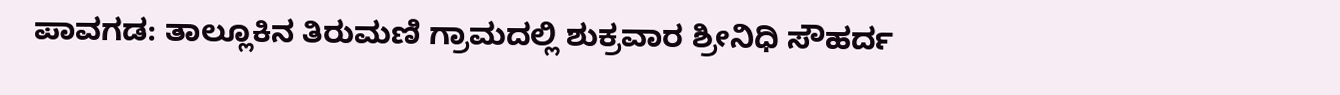ಪಾವಗಡ: ತಾಲ್ಲೂಕಿನ ತಿರುಮಣಿ ಗ್ರಾಮದಲ್ಲಿ ಶುಕ್ರವಾರ ಶ್ರೀನಿಧಿ ಸೌಹರ್ದ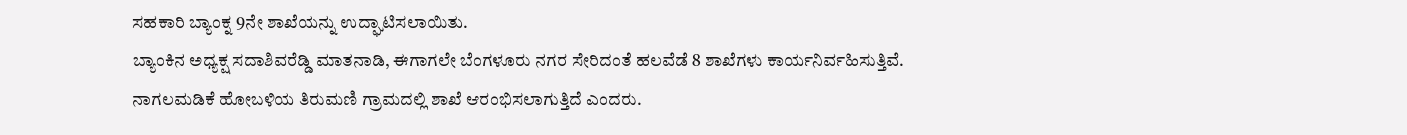ಸಹಕಾರಿ ಬ್ಯಾಂಕ್ನ 9ನೇ ಶಾಖೆಯನ್ನು ಉದ್ಘಾಟಿಸಲಾಯಿತು.
ಬ್ಯಾಂಕಿನ ಅಧ್ಯಕ್ಷ ಸದಾಶಿವರೆಡ್ಡಿ ಮಾತನಾಡಿ, ಈಗಾಗಲೇ ಬೆಂಗಳೂರು ನಗರ ಸೇರಿದಂತೆ ಹಲವೆಡೆ 8 ಶಾಖೆಗಳು ಕಾರ್ಯನಿರ್ವಹಿಸುತ್ತಿವೆ. ನಾಗಲಮಡಿಕೆ ಹೋಬಳಿಯ ತಿರುಮಣಿ ಗ್ರಾಮದಲ್ಲಿ ಶಾಖೆ ಆರಂಭಿಸಲಾಗುತ್ತಿದೆ ಎಂದರು.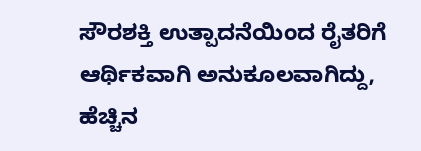ಸೌರಶಕ್ತಿ ಉತ್ಪಾದನೆಯಿಂದ ರೈತರಿಗೆ ಆರ್ಥಿಕವಾಗಿ ಅನುಕೂಲವಾಗಿದ್ದು, ಹೆಚ್ಚಿನ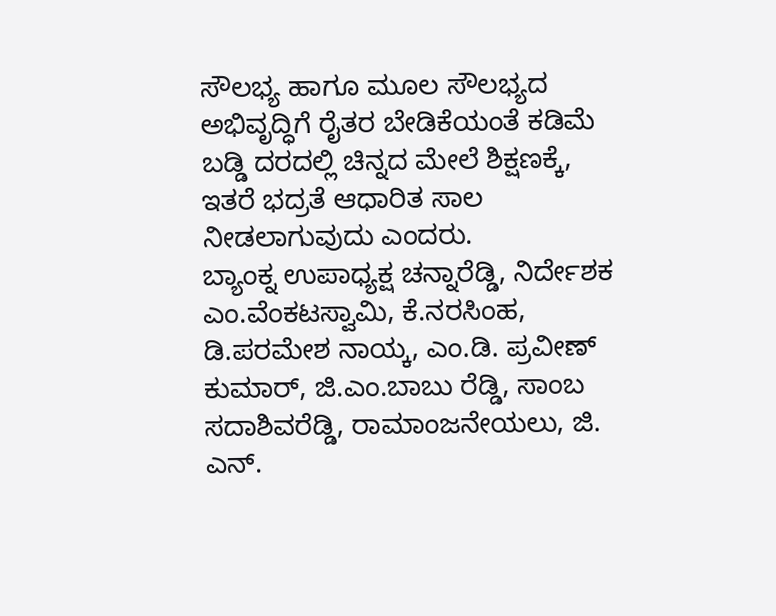ಸೌಲಭ್ಯ ಹಾಗೂ ಮೂಲ ಸೌಲಭ್ಯದ ಅಭಿವೃದ್ಧಿಗೆ ರೈತರ ಬೇಡಿಕೆಯಂತೆ ಕಡಿಮೆ ಬಡ್ಡಿ ದರದಲ್ಲಿ ಚಿನ್ನದ ಮೇಲೆ ಶಿಕ್ಷಣಕ್ಕೆ, ಇತರೆ ಭದ್ರತೆ ಆಧಾರಿತ ಸಾಲ ನೀಡಲಾಗುವುದು ಎಂದರು.
ಬ್ಯಾಂಕ್ನ ಉಪಾಧ್ಯಕ್ಷ ಚನ್ನಾರೆಡ್ಡಿ, ನಿರ್ದೇಶಕ ಎಂ.ವೆಂಕಟಸ್ವಾಮಿ, ಕೆ.ನರಸಿಂಹ, ಡಿ.ಪರಮೇಶ ನಾಯ್ಕ, ಎಂ.ಡಿ. ಪ್ರವೀಣ್ ಕುಮಾರ್, ಜಿ.ಎಂ.ಬಾಬು ರೆಡ್ಡಿ, ಸಾಂಬ ಸದಾಶಿವರೆಡ್ಡಿ, ರಾಮಾಂಜನೇಯಲು, ಜಿ. ಎನ್.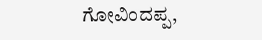ಗೋವಿಂದಪ್ಪ,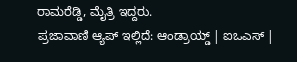ರಾಮರೆಡ್ಡಿ, ಮೈತ್ರಿ ಇದ್ದರು.
ಪ್ರಜಾವಾಣಿ ಆ್ಯಪ್ ಇಲ್ಲಿದೆ: ಆಂಡ್ರಾಯ್ಡ್ | ಐಒಎಸ್ |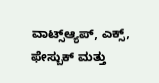ವಾಟ್ಸ್ಆ್ಯಪ್, ಎಕ್ಸ್, ಫೇಸ್ಬುಕ್ ಮತ್ತು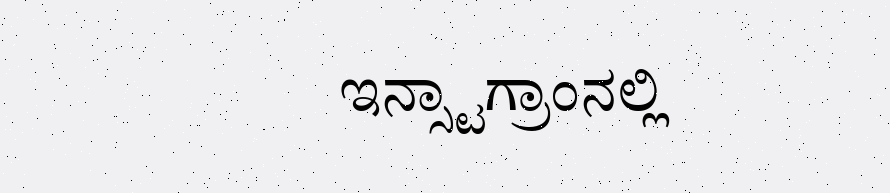ಇನ್ಸ್ಟಾಗ್ರಾಂನಲ್ಲಿ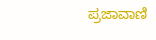ಪ್ರಜಾವಾಣಿ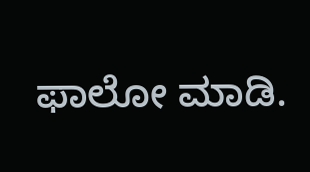ಫಾಲೋ ಮಾಡಿ.